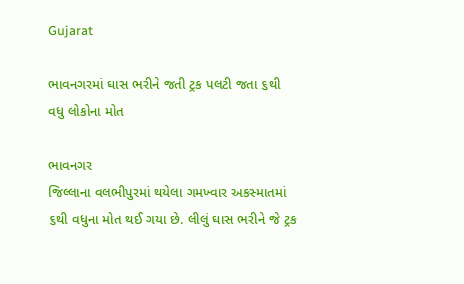Gujarat

ભાવનગરમાં ઘાસ ભરીને જતી ટ્રક પલટી જતા ૬થી વધુ લોકોના મોત

ભાવનગર
જિલ્લાના વલભીપુરમાં થયેલા ગમખ્વાર અકસ્માતમાં ૬થી વધુના મોત થઈ ગયા છે. લીલું ઘાસ ભરીને જે ટ્રક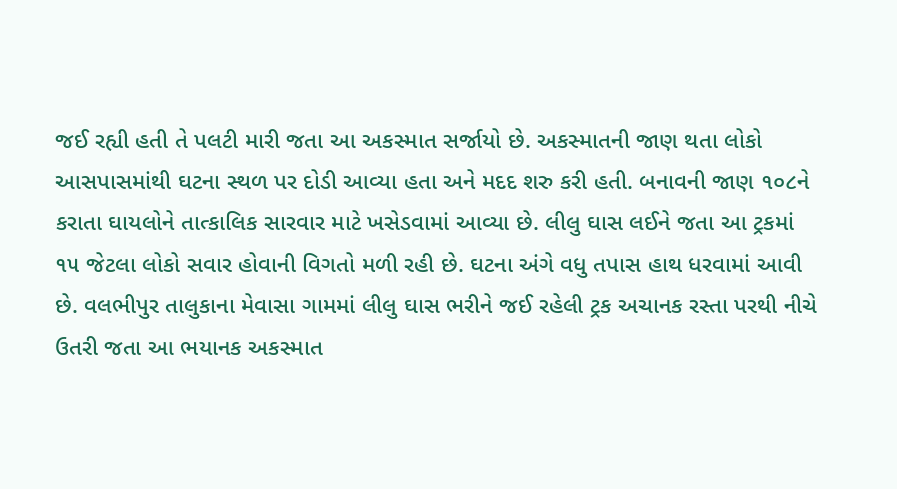જઈ રહ્યી હતી તે પલટી મારી જતા આ અકસ્માત સર્જાયો છે. અકસ્માતની જાણ થતા લોકો આસપાસમાંથી ઘટના સ્થળ પર દોડી આવ્યા હતા અને મદદ શરુ કરી હતી. બનાવની જાણ ૧૦૮ને કરાતા ઘાયલોને તાત્કાલિક સારવાર માટે ખસેડવામાં આવ્યા છે. લીલુ ઘાસ લઈને જતા આ ટ્રકમાં ૧૫ જેટલા લોકો સવાર હોવાની વિગતો મળી રહી છે. ઘટના અંગે વધુ તપાસ હાથ ધરવામાં આવી છે. વલભીપુર તાલુકાના મેવાસા ગામમાં લીલુ ઘાસ ભરીને જઈ રહેલી ટ્રક અચાનક રસ્તા પરથી નીચે ઉતરી જતા આ ભયાનક અકસ્માત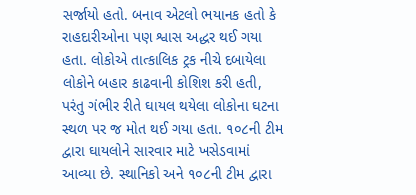સર્જાયો હતો. બનાવ એટલો ભયાનક હતો કે રાહદારીઓના પણ શ્વાસ અદ્ધર થઈ ગયા હતા. લોકોએ તાત્કાલિક ટ્રક નીચે દબાયેલા લોકોને બહાર કાઢવાની કોશિશ કરી હતી, પરંતુ ગંભીર રીતે ઘાયલ થયેલા લોકોના ઘટના સ્થળ પર જ મોત થઈ ગયા હતા. ૧૦૮ની ટીમ દ્વારા ઘાયલોને સારવાર માટે ખસેડવામાં આવ્યા છે. સ્થાનિકો અને ૧૦૮ની ટીમ દ્વારા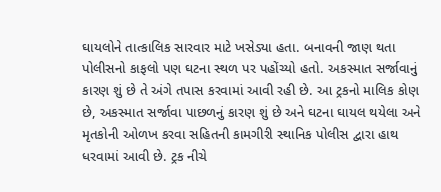ઘાયલોને તાત્કાલિક સારવાર માટે ખસેડ્યા હતા. બનાવની જાણ થતા પોલીસનો કાફલો પણ ઘટના સ્થળ પર પહોંચ્યો હતો. અકસ્માત સર્જાવાનું કારણ શું છે તે અંગે તપાસ કરવામાં આવી રહી છે. આ ટ્રકનો માલિક કોણ છે, અકસ્માત સર્જાવા પાછળનું કારણ શું છે અને ઘટના ઘાયલ થયેલા અને મૃતકોની ઓળખ કરવા સહિતની કામગીરી સ્થાનિક પોલીસ દ્વારા હાથ ધરવામાં આવી છે. ટ્રક નીચે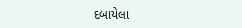દબાયેલા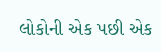લોકોની એક પછી એક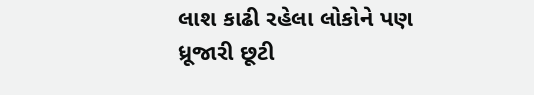લાશ કાઢી રહેલા લોકોને પણ ધ્રૂજારી છૂટી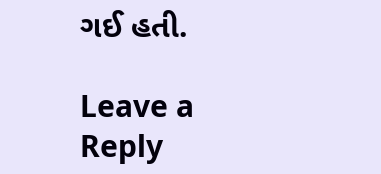ગઈ હતી.

Leave a Reply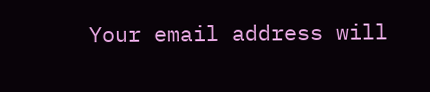Your email address will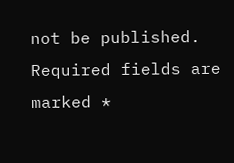not be published. Required fields are marked *